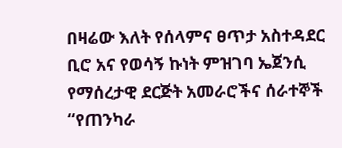በዛሬው እለት የሰላምና ፀጥታ አስተዳደር ቢሮ አና የወሳኝ ኩነት ምዝገባ ኤጀንሲ የማሰረታዊ ደርጅት አመራሮችና ሰራተኞች “የጠንካራ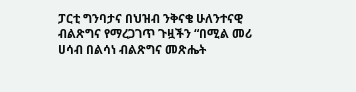ፓርቲ ግንባታና በህዝብ ንቅናቄ ሁለንተናዊ ብልጽግና የማረጋገጥ ጉዟችን “በሚል መሪ ሀሳብ በልሳነ ብልጽግና መጽሔት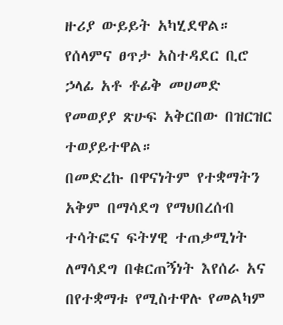ዙሪያ ውይይት አካሂደዋል።
የሰላምና ፀጥታ አስተዳደር ቢሮ ኃላፊ አቶ ቶፊቅ መሀመድ የመወያያ ጽሁፍ አቅርበው በዝርዝር ተወያይተዋል።
በመድረኩ በዋናነትም የተቋማትን አቅም በማሳደግ የማህበረሰብ ተሳትፎና ፍትሃዊ ተጠቃሚነት ለማሳደግ በቁርጠኝነት እየሰራ አና በየተቋማቱ የሚስተዋሉ የመልካም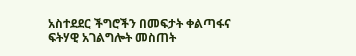አስተደደር ችግሮችን በመፍታት ቀልጣፋና ፍትሃዊ አገልግሎት መስጠት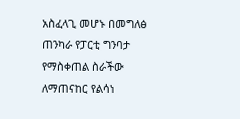አስፈላጊ መሆኑ በመግለፅ ጠንካራ የፓርቲ ግንባታ የማስቀጠል ስራችው ለማጠናከር የልሳነ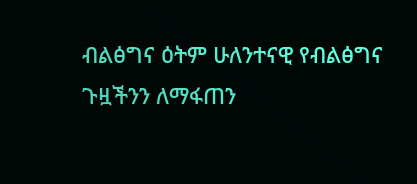ብልፅግና ዕትም ሁለንተናዊ የብልፅግና ጉዟችንን ለማፋጠን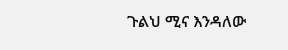ጉልህ ሚና እንዳለው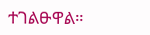ተገልፁዋል።